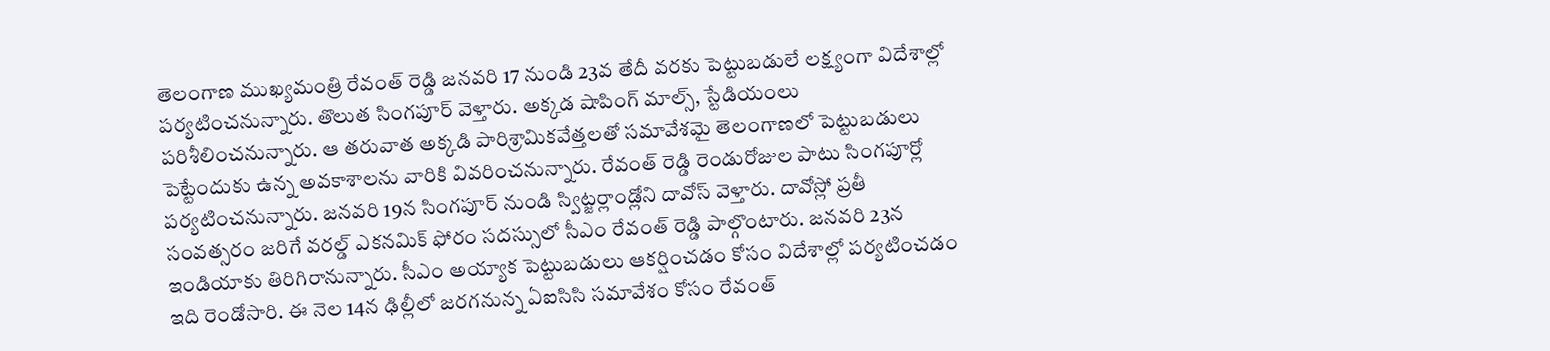తెలంగాణ ముఖ్యమంత్రి రేవంత్ రెడ్డి జనవరి 17 నుండి 23వ తేదీ వరకు పెట్టుబడులే లక్ష్యంగా విదేశాల్లో పర్యటించనున్నారు. తొలుత సింగపూర్ వెళ్తారు. అక్కడ షాపింగ్ మాల్స్, స్టేడియంలు పరిశీలించనున్నారు. ఆ తరువాత అక్కడి పారిశ్రామికవేత్తలతో సమావేశమై తెలంగాణలో పెట్టుబడులు పెట్టేందుకు ఉన్న అవకాశాలను వారికి వివరించనున్నారు. రేవంత్ రెడ్డి రెండురోజుల పాటు సింగపూర్లో పర్యటించనున్నారు. జనవరి 19న సింగపూర్ నుండి స్విట్జర్లాండ్లోని దావోస్ వెళ్తారు. దావోస్లో ప్రతీ సంవత్సరం జరిగే వరల్డ్ ఎకనమిక్ ఫోరం సదస్సులో సీఎం రేవంత్ రెడ్డి పాల్గొంటారు. జనవరి 23న ఇండియాకు తిరిగిరానున్నారు. సీఎం అయ్యాక పెట్టుబడులు ఆకర్షించడం కోసం విదేశాల్లో పర్యటించడం ఇది రెండోసారి. ఈ నెల 14న ఢిల్లీలో జరగనున్న ఏఐసిసి సమావేశం కోసం రేవంత్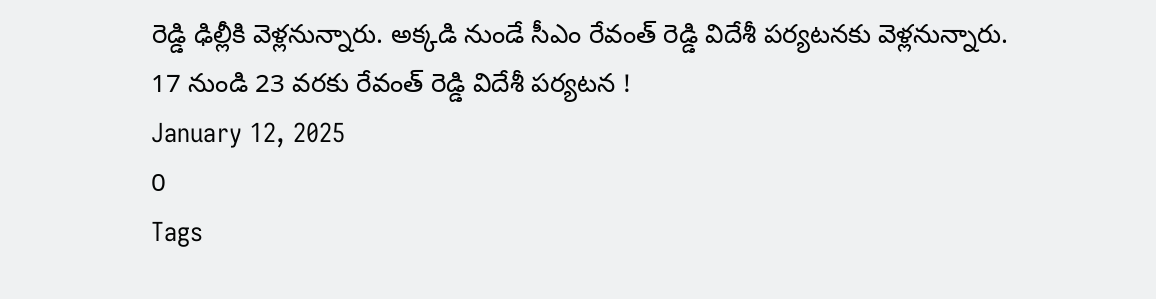రెడ్డి ఢిల్లీకి వెళ్లనున్నారు. అక్కడి నుండే సీఎం రేవంత్ రెడ్డి విదేశీ పర్యటనకు వెళ్లనున్నారు.
17 నుండి 23 వరకు రేవంత్ రెడ్డి విదేశీ పర్యటన !
January 12, 2025
0
Tags